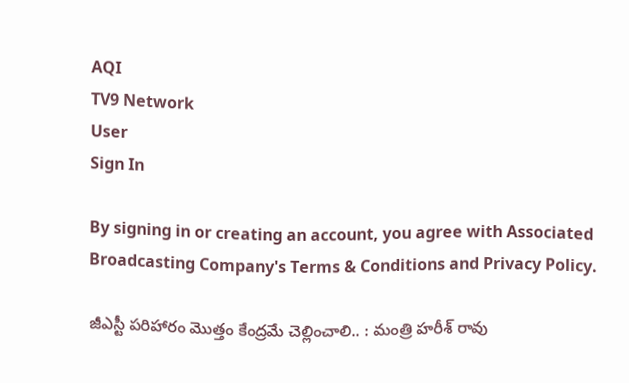AQI
TV9 Network
User
Sign In

By signing in or creating an account, you agree with Associated Broadcasting Company's Terms & Conditions and Privacy Policy.

జీఎస్టీ పరిహారం మొత్తం కేంద్రమే చెల్లించాలి.. : మంత్రి హరీశ్‌ రావు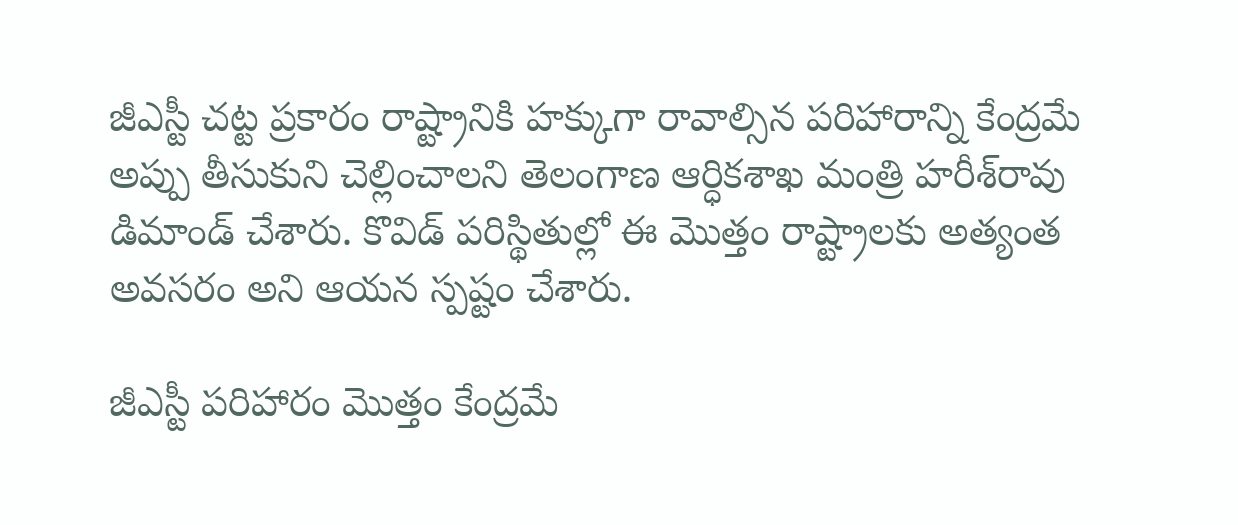జీఎస్టీ చట్ట ప్రకారం రాష్ట్రానికి హక్కుగా రావాల్సిన పరిహారాన్ని కేంద్రమే అప్పు తీసుకుని చెల్లించాలని తెలంగాణ ఆర్ధికశాఖ మంత్రి హరీశ్‌రావు డిమాండ్‌ చేశారు. కొవిడ్ పరిస్థితుల్లో ఈ మొత్తం రాష్ట్రాలకు అత్యంత అవసరం అని ఆయ‌న స్పష్టం చేశారు.

జీఎస్టీ పరిహారం మొత్తం కేంద్రమే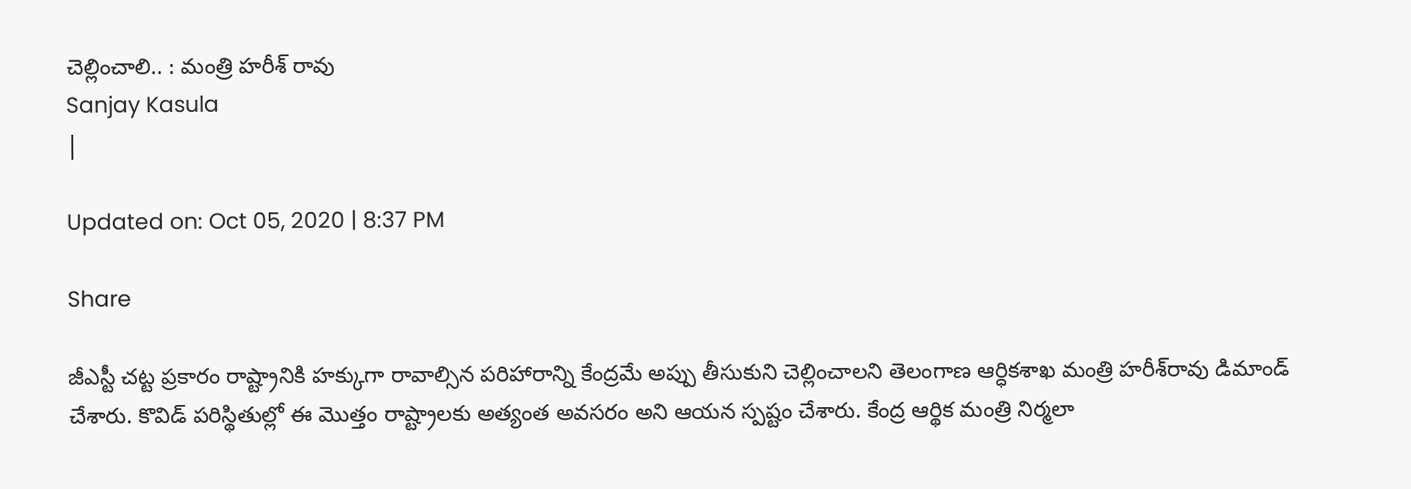చెల్లించాలి.. : మంత్రి హరీశ్‌ రావు
Sanjay Kasula
|

Updated on: Oct 05, 2020 | 8:37 PM

Share

జీఎస్టీ చట్ట ప్రకారం రాష్ట్రానికి హక్కుగా రావాల్సిన పరిహారాన్ని కేంద్రమే అప్పు తీసుకుని చెల్లించాలని తెలంగాణ ఆర్ధికశాఖ మంత్రి హరీశ్‌రావు డిమాండ్‌ చేశారు. కొవిడ్ పరిస్థితుల్లో ఈ మొత్తం రాష్ట్రాలకు అత్యంత అవసరం అని ఆయ‌న స్పష్టం చేశారు. కేంద్ర ఆర్థిక మంత్రి నిర్మలా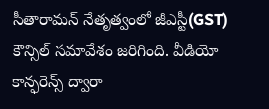సీతారామ‌న్ నేతృత్వంలో జీఎస్టీ(GST) కౌన్సిల్ స‌మావేశం జ‌రిగింది. వీడియో కాన్ఫరెన్స్ ద్వారా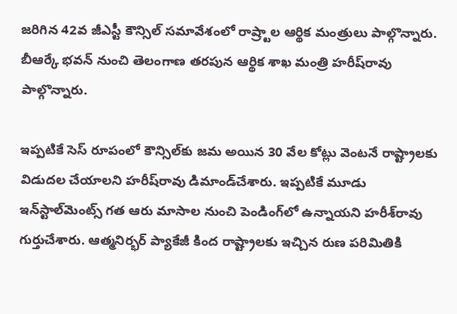జ‌రిగిన 42వ జీఎస్టీ కౌన్సిల్ స‌మావేశంలో రాష్ర్టాల ఆర్థిక మంత్రులు పాల్గొన్నారు. బీఆర్కే భ‌వ‌న్ నుంచి తెలంగాణ త‌ర‌పున ఆర్థిక శాఖ మంత్రి హ‌రీష్‌రావు పాల్గొన్నారు.

ఇప్పటికే సెస్‌ రూపంలో కౌన్సిల్‌కు జమ అయిన 30 వేల కోట్లు వెంటనే రాష్ట్రాలకు విడుదల చేయాలని హరీష్‌రావు డిమాండ్‌చేశారు. ఇప్పటికే మూడు ఇన్‌స్టాల్‌మెంట్స్‌ గత ఆరు మాసాల నుంచి పెండింగ్‌లో ఉన్నాయని హరీశ్‌రావు గుర్తుచేశారు. ఆత్మనిర్భర్‌ ప్యాకేజీ కింద రాష్ట్రాలకు ఇచ్చిన రుణ పరిమితికి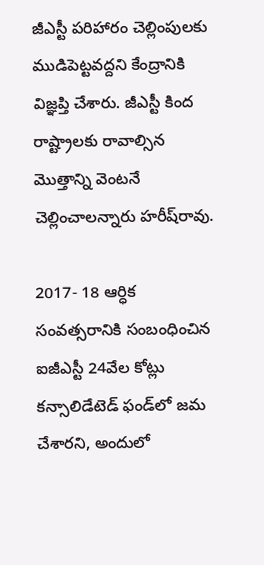జీఎస్టీ పరిహారం చెల్లింపులకు ముడిపెట్టవద్దని కేంద్రానికి విజ్ఞప్తి చేశారు. జీఎస్టీ కింద రాష్ట్రాలకు రావాల్సిన మొత్తాన్ని వెంటనే చెల్లించాలన్నారు హరీష్‌రావు.

2017- 18 ఆర్ధిక సంవత్సరానికి సంబంధించిన ఐజీఎస్టీ 24వేల కోట్లు కన్సాలిడేటెడ్‌ ఫండ్‌లో జమ చేశారని, అందులో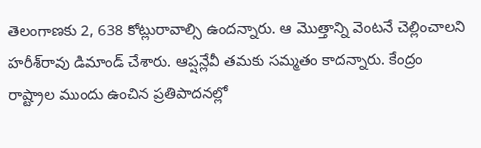తెలంగాణకు 2, 638 కోట్లురావాల్సి ఉందన్నారు. ఆ మొత్తాన్ని వెంటనే చెల్లించాలని హరీశ్‌రావు డిమాండ్‌ చేశారు. ఆప్షన్లేవీ తమకు సమ్మతం కాదన్నారు. కేంద్రం రాష్ట్రాల ముందు ఉంచిన ప్రతిపాద‌న‌ల్లో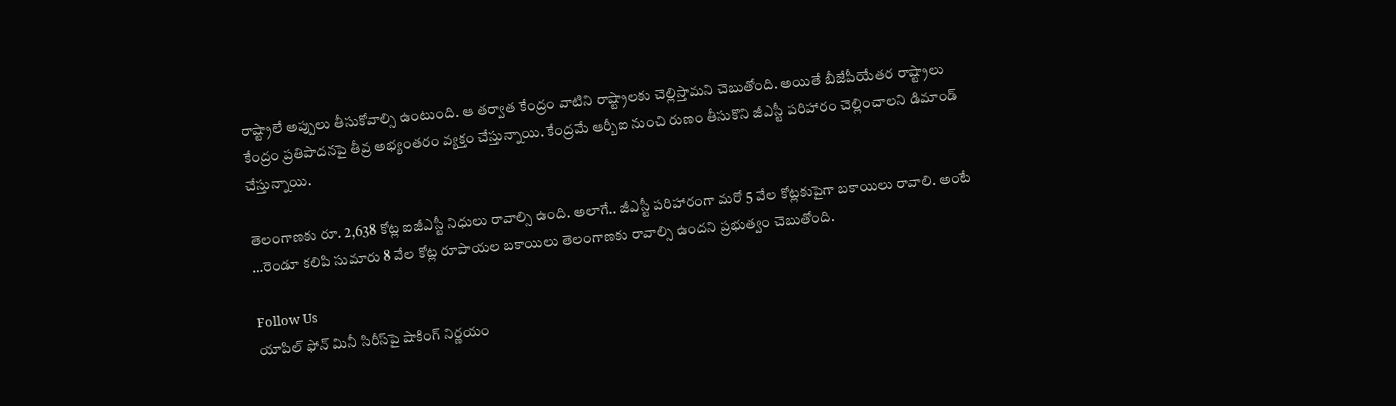రాష్ట్రాలే అప్పులు తీసుకోవాల్సి ఉంటుంది. ఆ త‌ర్వాత కేంద్రం వాటిని రాష్ట్రాల‌కు చెల్లిస్తామ‌ని చెబుతోంది. అయితే బీజేపీయేత‌ర రాష్ట్రాలు కేంద్రం ప్రతిపాద‌న‌పై తీవ్ర అభ్యంత‌రం వ్యక్తం చేస్తున్నాయి. కేంద్రమే ఆర్బీఐ నుంచి రుణం తీసుకొని జీఎస్టీ ప‌రిహారం చెల్లించాల‌ని డిమాండ్ చేస్తున్నాయి.

తెలంగాణకు రూ. 2,638 కోట్ల ఐజీఎస్టీ నిధులు రావాల్సి ఉంది. అలాగే.. జీఎస్టీ పరిహారంగా మరో 5 వేల కోట్లకుపైగా బకాయిలు రావాలి. అంటే …రెండూ కలిపి సుమారు 8 వేల కోట్ల రూపాయల బకాయిలు తెలంగాణకు రావాల్సి ఉందని ప్రభుత్వం చెబుతోంది.

Follow Us
యాపిల్‌ ఫోన్‌ మినీ సిరీస్‌పై షాకింగ్ నిర్ణయం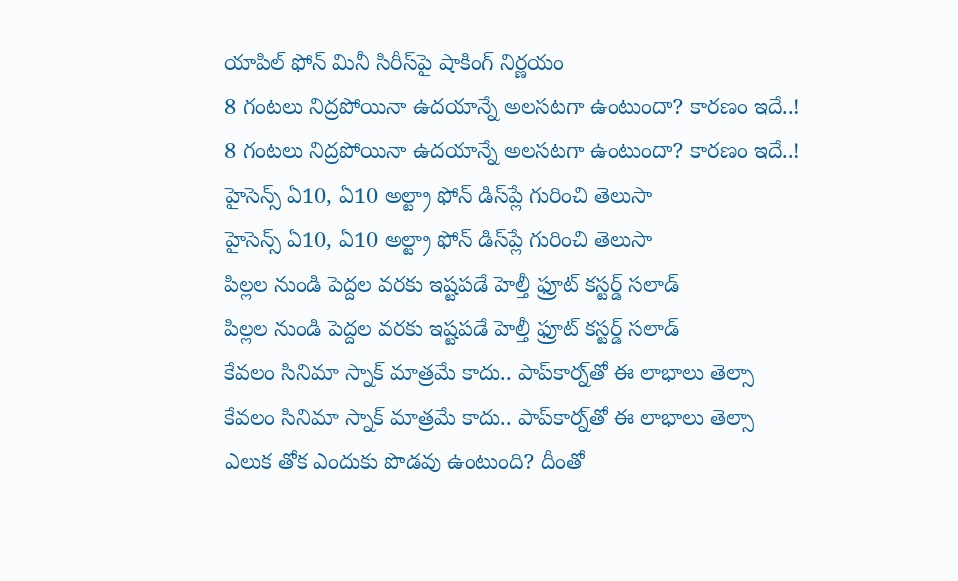యాపిల్‌ ఫోన్‌ మినీ సిరీస్‌పై షాకింగ్ నిర్ణయం
8 గంటలు నిద్రపోయినా ఉదయాన్నే అలసటగా ఉంటుందా? కారణం ఇదే..!
8 గంటలు నిద్రపోయినా ఉదయాన్నే అలసటగా ఉంటుందా? కారణం ఇదే..!
హైసెన్స్‌ ఏ10, ఏ10 అల్ట్రా ఫోన్‌ డిస్‌ప్లే గురించి తెలుసా
హైసెన్స్‌ ఏ10, ఏ10 అల్ట్రా ఫోన్‌ డిస్‌ప్లే గురించి తెలుసా
పిల్లల నుండి పెద్దల వరకు ఇష్టపడే హెల్తీ ఫ్రూట్ కస్టర్డ్ సలాడ్
పిల్లల నుండి పెద్దల వరకు ఇష్టపడే హెల్తీ ఫ్రూట్ కస్టర్డ్ సలాడ్
కేవలం సినిమా స్నాక్ మాత్రమే కాదు.. పాప్‌కార్న్‌తో ఈ లాభాలు తెల్సా
కేవలం సినిమా స్నాక్ మాత్రమే కాదు.. పాప్‌కార్న్‌తో ఈ లాభాలు తెల్సా
ఎలుక తోక ఎందుకు పొడవు ఉంటుంది? దీంతో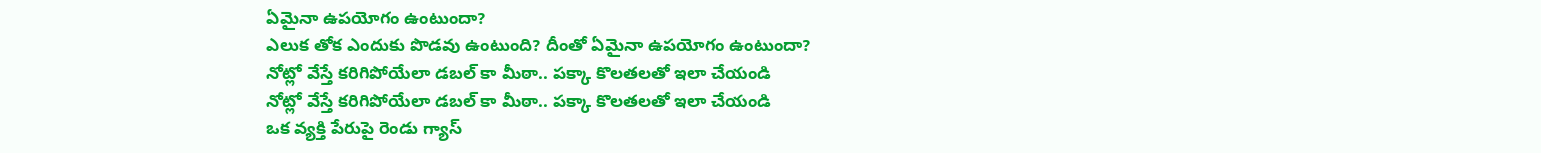ఏమైనా ఉపయోగం ఉంటుందా?
ఎలుక తోక ఎందుకు పొడవు ఉంటుంది? దీంతో ఏమైనా ఉపయోగం ఉంటుందా?
నోట్లో వేస్తే కరిగిపోయేలా డబల్ కా మీఠా.. పక్కా కొలతలతో ఇలా చేయండి
నోట్లో వేస్తే కరిగిపోయేలా డబల్ కా మీఠా.. పక్కా కొలతలతో ఇలా చేయండి
ఒక వ్యక్తి పేరుపై రెండు గ్యాస్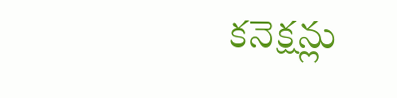కనెక్షన్లు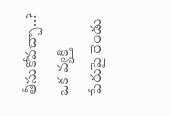తీసుకోవచ్చా..?
ఒక వ్యక్తి పేరుపై రెండు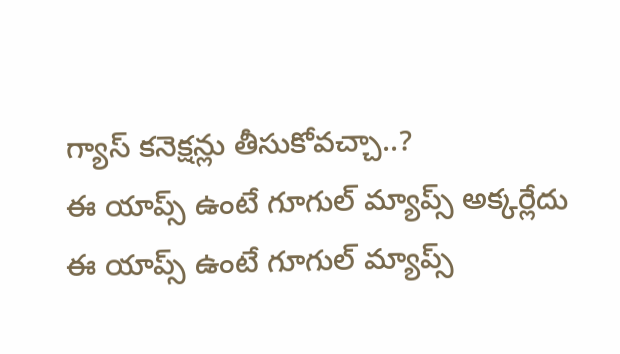గ్యాస్ కనెక్షన్లు తీసుకోవచ్చా..?
ఈ యాప్స్‌ ఉంటే గూగుల్ మ్యాప్స్ అక్కర్లేదు
ఈ యాప్స్‌ ఉంటే గూగుల్ మ్యాప్స్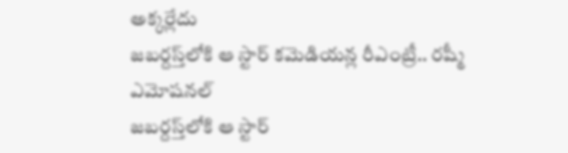అక్కర్లేదు
జబర్దస్త్‌లోకి ఆ స్టార్ కమెడియన్ల రీఎంట్రీ.. రష్మీ ఎమోషనల్
జబర్దస్త్‌లోకి ఆ స్టార్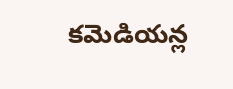కమెడియన్ల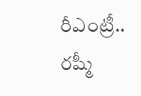రీఎంట్రీ.. రష్మీ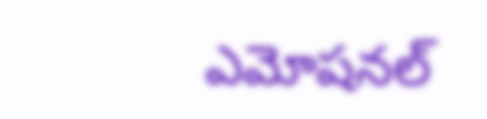ఎమోషనల్